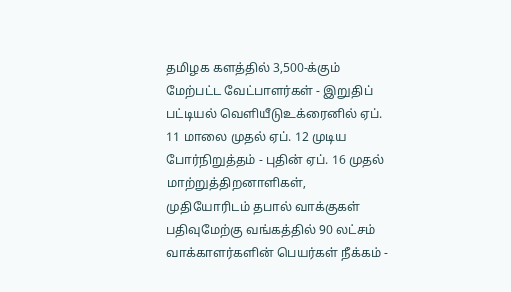தமிழக களத்தில் 3,500-க்கும் மேற்பட்ட வேட்பாளர்கள் - இறுதிப் பட்டியல் வெளியீடுஉக்ரைனில் ஏப். 11 மாலை முதல் ஏப். 12 முடிய போர்நிறுத்தம் - புதின் ஏப். 16 முதல் மாற்றுத்திறனாளிகள், முதியோரிடம் தபால் வாக்குகள் பதிவுமேற்கு வங்கத்தில் 90 லட்சம் வாக்காளர்களின் பெயர்கள் நீக்கம் -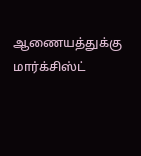ஆணையத்துக்கு மார்க்சிஸ்ட்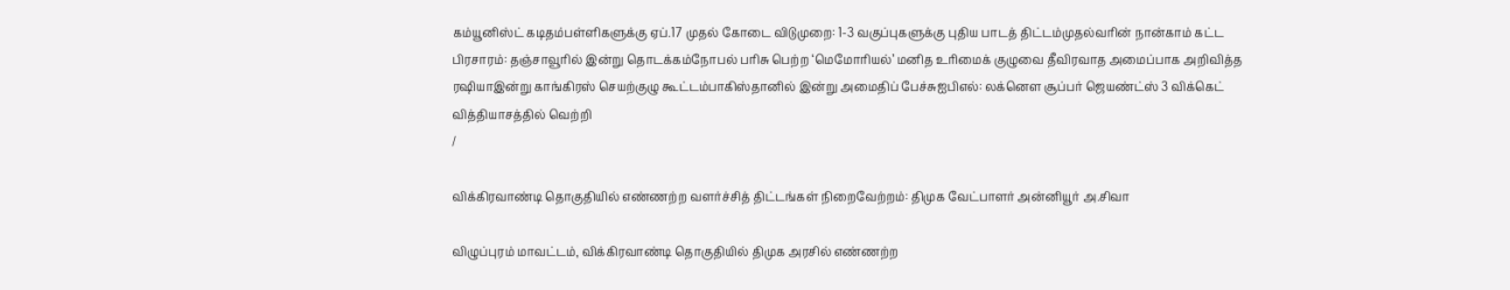கம்யூனிஸ்ட் கடிதம்பள்ளிகளுக்கு ஏப்.17 முதல் கோடை விடுமுறை: 1-3 வகுப்புகளுக்கு புதிய பாடத் திட்டம்முதல்வரின் நான்காம் கட்ட பிரசாரம்: தஞ்சாவூரில் இன்று தொடக்கம்நோபல் பரிசு பெற்ற ‘மெமோரியல்’ மனித உரிமைக் குழுவை தீவிரவாத அமைப்பாக அறிவித்த ரஷியாஇன்று காங்கிரஸ் செயற்குழு கூட்டம்பாகிஸ்தானில் இன்று அமைதிப் பேச்சுஐபிஎல்: லக்னௌ சூப்பர் ஜெயண்ட்ஸ் 3 விக்கெட் வித்தியாசத்தில் வெற்றி
/

விக்கிரவாண்டி தொகுதியில் எண்ணற்ற வளர்ச்சித் திட்டங்கள் நிறைவேற்றம்: திமுக வேட்பாளர் அன்னியூர் அ.சிவா

விழுப்புரம் மாவட்டம், விக்கிரவாண்டி தொகுதியில் திமுக அரசில் எண்ணற்ற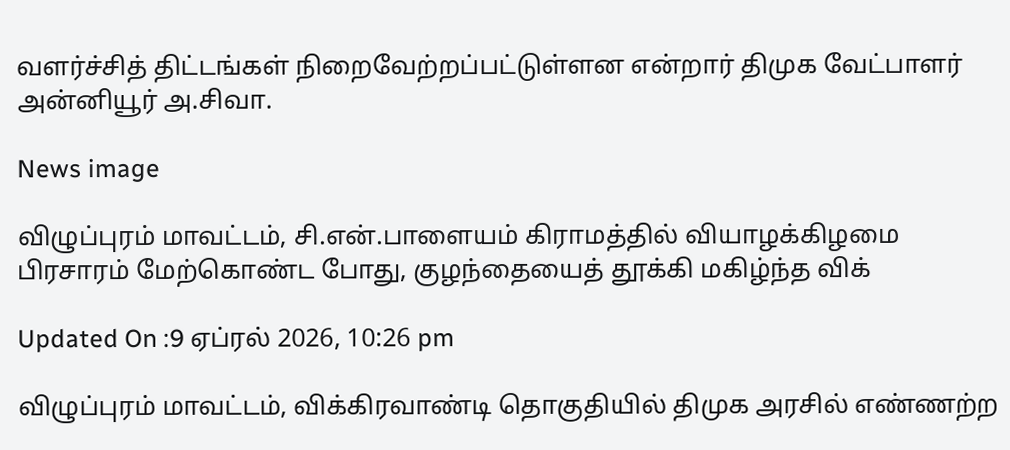வளர்ச்சித் திட்டங்கள் நிறைவேற்றப்பட்டுள்ளன என்றார் திமுக வேட்பாளர் அன்னியூர் அ.சிவா.

News image

விழுப்புரம் மாவட்டம், சி.என்.பாளையம் கிராமத்தில் வியாழக்கிழமை பிரசாரம் மேற்கொண்ட போது, குழந்தையைத் தூக்கி மகிழ்ந்த விக்

Updated On :9 ஏப்ரல் 2026, 10:26 pm

விழுப்புரம் மாவட்டம், விக்கிரவாண்டி தொகுதியில் திமுக அரசில் எண்ணற்ற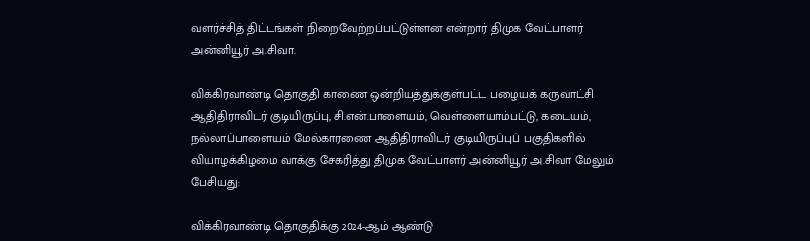வளர்ச்சித் திட்டங்கள் நிறைவேற்றப்பட்டுள்ளன என்றார் திமுக வேட்பாளர் அன்னியூர் அ.சிவா.

விக்கிரவாண்டி தொகுதி காணை ஒன்றியத்துக்குள்பட்ட பழையக் கருவாட்சி ஆதிதிராவிடர் குடியிருப்பு, சி.என்.பாளையம், வெள்ளையாம்பட்டு, கடையம், நல்லாப்பாளையம் மேல்காரணை ஆதிதிராவிடர் குடியிருப்புப் பகுதிகளில் வியாழக்கிழமை வாக்கு சேகரித்து திமுக வேட்பாளர் அன்னியூர் அ.சிவா மேலும் பேசியது:

விக்கிரவாண்டி தொகுதிக்கு 2024-ஆம் ஆண்டு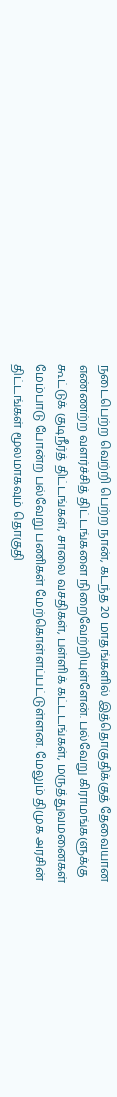நடைபெற்ற வெற்றி பெற்ற நான், கடந்த 20 மாதங்களில் இத்தொகுதிக்குத் தேவையான எண்ணற்ற வளர்ச்சித் திட்டங்களை நிறைவேற்றியுள்ளேன். பல்வேறு கிராமங்களுக்கு கூட்டுக் குடிநீர்த் திட்டங்கள், சாலை வசதிகள், பள்ளிக் கட்டடங்கள், மருத்துவமனைகள் மேம்பாடு போன்ற பல்வேறு பணிகள் மேற்கொள்ளப்பட்டுள்ளன. மேலும் திமுக அரசின் திட்டங்கள் மூலமாகவும் தொகுதி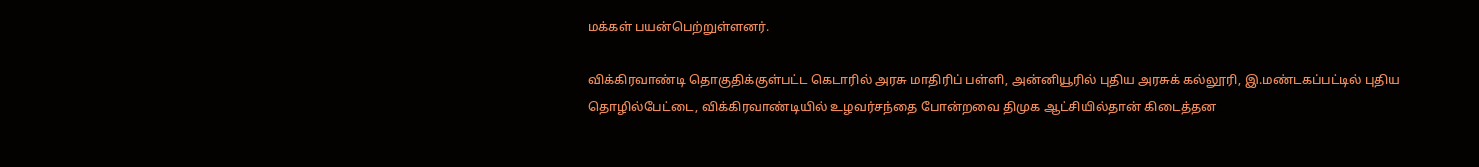மக்கள் பயன்பெற்றுள்ளனர்.

விக்கிரவாண்டி தொகுதிக்குள்பட்ட கெடாரில் அரசு மாதிரிப் பள்ளி, அன்னியூரில் புதிய அரசுக் கல்லூரி, இ.மண்டகப்பட்டில் புதிய தொழில்பேட்டை, விக்கிரவாண்டியில் உழவர்சந்தை போன்றவை திமுக ஆட்சியில்தான் கிடைத்தன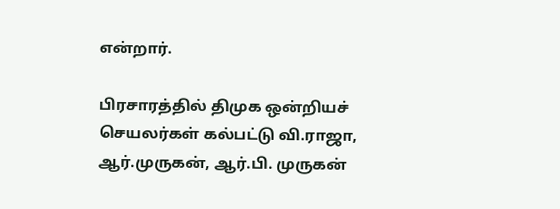என்றார்.

பிரசாரத்தில் திமுக ஒன்றியச் செயலர்கள் கல்பட்டு வி.ராஜா, ஆர்.முருகன், ஆர்.பி. முருகன்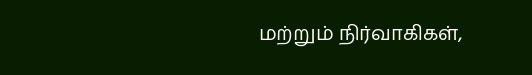மற்றும் நிர்வாகிகள்,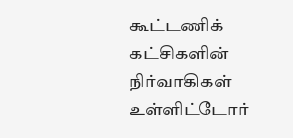கூட்டணிக் கட்சிகளின் நிர்வாகிகள் உள்ளிட்டோர்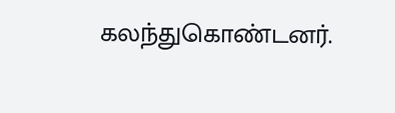கலந்துகொண்டனர்.